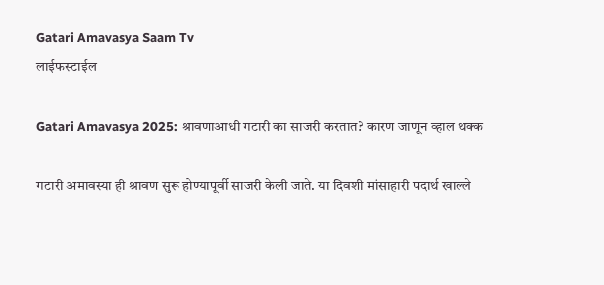Gatari Amavasya Saam Tv
लाईफस्टाईल

Gatari Amavasya 2025: श्रावणाआधी गटारी का साजरी करतात? कारण जाणून व्हाल थक्क

गटारी अमावस्या ही श्रावण सुरू होण्यापूर्वी साजरी केली जाते. या दिवशी मांसाहारी पदार्थ खाल्ले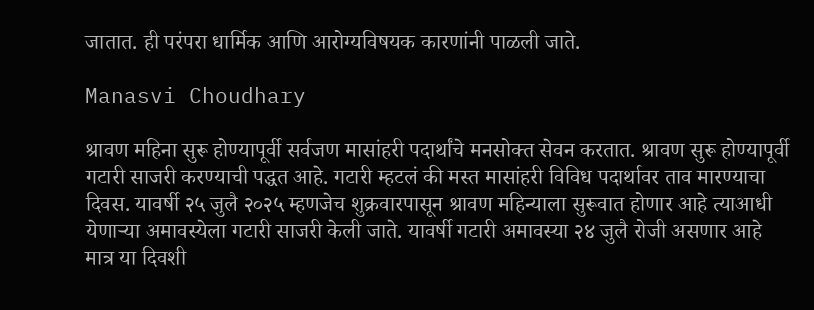जातात. ही परंपरा धार्मिक आणि आरोग्यविषयक कारणांनी पाळली जाते.

Manasvi Choudhary

श्रावण महिना सुरू होण्यापूर्वी सर्वजण मासांहरी पदार्थांचे मनसोक्त सेवन करतात. श्रावण सुरू होण्यापूर्वी गटारी साजरी करण्याची पद्धत आहे. गटारी म्हटलं की मस्त मासांहरी विविध पदार्थावर ताव मारण्याचा दिवस. यावर्षी २५ जुलै २०२५ म्हणजेच शुक्रवारपासून श्रावण महिन्याला सुरूवात होणार आहे त्याआधी येणाऱ्या अमावस्येला गटारी साजरी केली जाते. यावर्षी गटारी अमावस्या २४ जुलै रोजी असणार आहे मात्र या दिवशी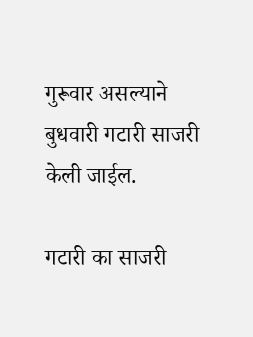गुरूवार असल्याने बुधवारी गटारी साजरी केली जाईल.

गटारी का साजरी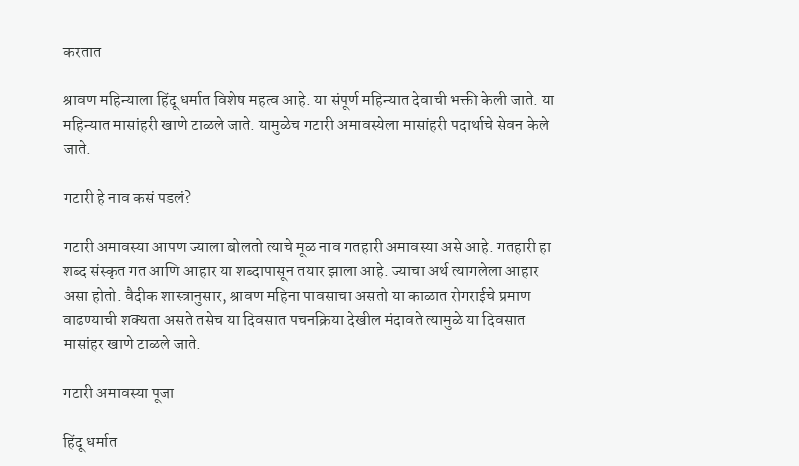करतात

श्रावण महिन्याला हिंदू धर्मात विशेष महत्व आहे. या संपूर्ण महिन्यात देवाची भक्ती केली जाते. या महिन्यात मासांहरी खाणे टाळले जाते. यामुळेच गटारी अमावस्येला मासांहरी पदार्थाचे सेवन केले जाते.

गटारी हे नाव कसं पडलं?

गटारी अमावस्या आपण ज्याला बोलतो त्याचे मूळ नाव गतहारी अमावस्या असे आहे. गतहारी हा शब्द संस्कृत गत आणि आहार या शब्दापासून तयार झाला आहे. ज्याचा अर्थ त्यागलेला आहार असा होतो. वैदीक शास्त्रानुसार, श्रावण महिना पावसाचा असतो या काळात रोगराईचे प्रमाण वाढण्याची शक्यता असते तसेच या दिवसात पचनक्रिया देखील मंदावते त्यामुळे या दिवसात मासांहर खाणे टाळले जाते.

गटारी अमावस्या पूजा

हिंदू धर्मात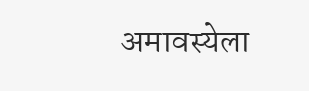अमावस्येला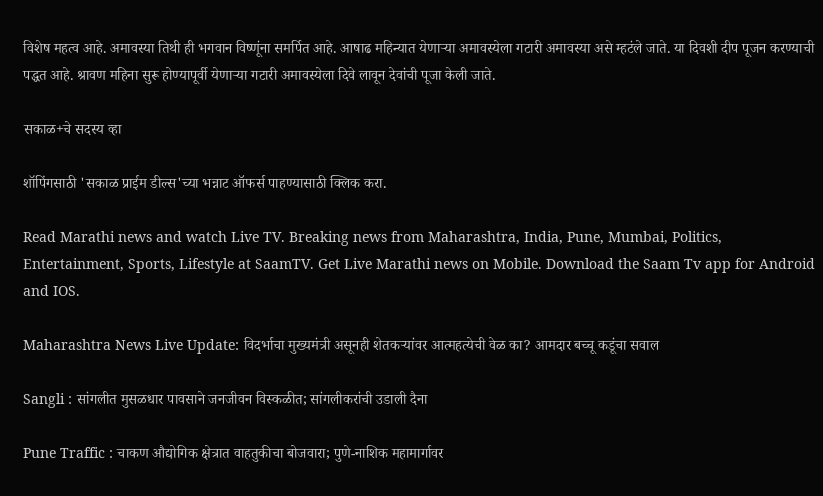विशेष महत्व आहे. अमावस्या तिथी ही भगवान विष्णूंना समर्पित आहे. आषाढ महिन्यात येणाऱ्या अमावस्येला गटारी अमावस्या असे म्हटंले जाते. या दिवशी दीप पूजन करण्याची पद्धत आहे. श्रावण महिना सुरू होण्यापूर्वी येणाऱ्या गटारी अमावस्येला दिवे लावून देवांची पूजा केली जाते.

सकाळ+चे सदस्य व्हा

शॉपिंगसाठी 'सकाळ प्राईम डील्स'च्या भन्नाट ऑफर्स पाहण्यासाठी क्लिक करा.

Read Marathi news and watch Live TV. Breaking news from Maharashtra, India, Pune, Mumbai, Politics, Entertainment, Sports, Lifestyle at SaamTV. Get Live Marathi news on Mobile. Download the Saam Tv app for Android and IOS.

Maharashtra News Live Update: विदर्भाचा मुख्यमंत्री असूनही शेतकऱ्यांवर आत्महत्येची वेळ का? आमदार बच्चू कडूंचा सवाल

Sangli : सांगलीत मुसळधार पावसाने जनजीवन विस्कळीत; सांगलीकरांची उडाली दैना

Pune Traffic : चाकण औद्योगिक क्षेत्रात वाहतुकीचा बोजवारा; पुणे-नाशिक महामार्गावर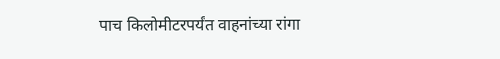पाच किलोमीटरपर्यंत वाहनांच्या रांगा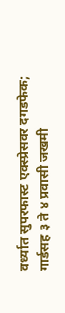वर्ध्यात सुपरफास्ट एक्स्प्रेसवर दगडफेक; गार्डसह ३ ते ४ प्रवासी जखमी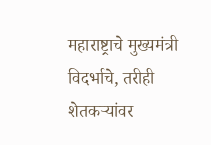महाराष्ट्राचे मुख्यमंत्री विदर्भाचे, तरीही शेतकऱ्यांवर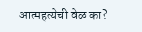आत्महत्येची वेळ का?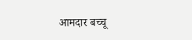आमदार बच्चू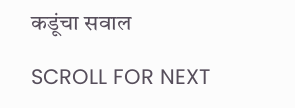कडूंचा सवाल

SCROLL FOR NEXT